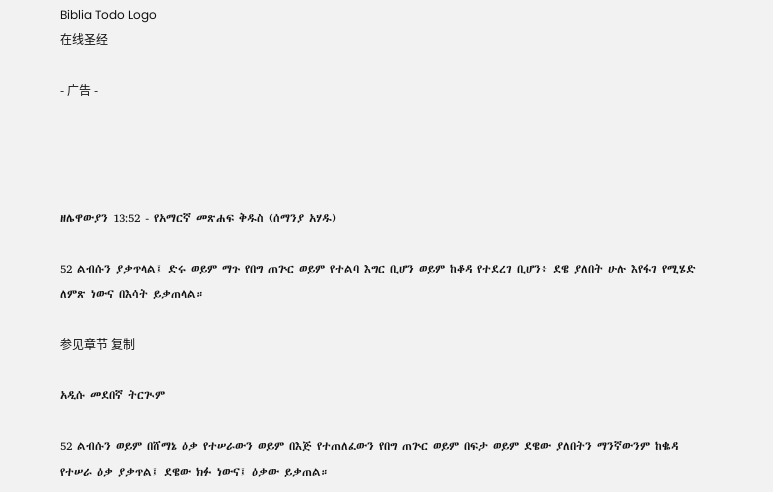Biblia Todo Logo
在线圣经

- 广告 -




ዘሌዋውያን 13:52 - የአማርኛ መጽሐፍ ቅዱስ (ሰማንያ አሃዱ)

52 ልብሱን ያቃጥላል፤ ድሩ ወይም ማጉ የበግ ጠጕር ወይም የተልባ እግር ቢሆን ወይም ከቆዳ የተደረገ ቢሆን፥ ደዌ ያለበት ሁሉ እየፋገ የሚሄድ ለምጽ ነውና በእሳት ይቃጠላል።

参见章节 复制

አዲሱ መደበኛ ትርጒም

52 ልብሱን ወይም በሸማኔ ዕቃ የተሠራውን ወይም በእጅ የተጠለፈውን የበግ ጠጕር ወይም በፍታ ወይም ደዌው ያለበትን ማንኛውንም ከቈዳ የተሠራ ዕቃ ያቃጥል፤ ደዌው ክፉ ነውና፤ ዕቃው ይቃጠል።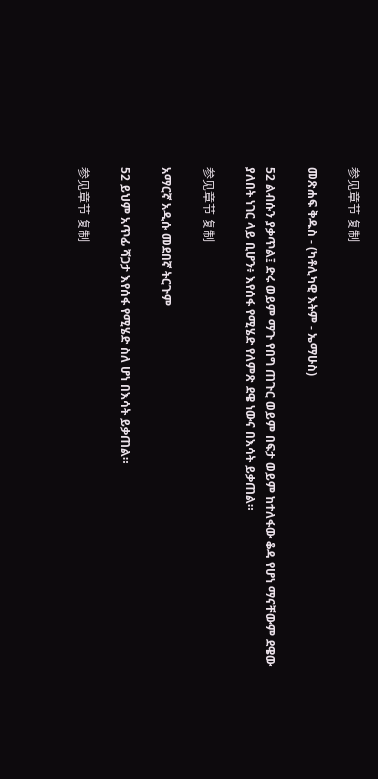参见章节 复制

መጽሐፍ ቅዱስ - (ካቶሊካዊ እትም - ኤማሁስ)

52 ልብሱን ያቃጥል፤ ድሩ ወይም ማጉ የበግ ጠጉር ወይም በፍታ ወይም ከተለፋው ቆዳ የሆነ ማናቸውም ደዌው ያለበት ነገር ላይ ቢሆን፥ እየሰፋ የሚሄድ የለምጽ ደዌ ነውና በእሳት ይቃጠል።

参见章节 复制

አማርኛ አዲሱ መደበኛ ትርጉም

52 ይህም አጥፊ ሻጋታ እየሰፋ የሚሄድ ስለ ሆነ በእሳት ይቃጠል።

参见章节 复制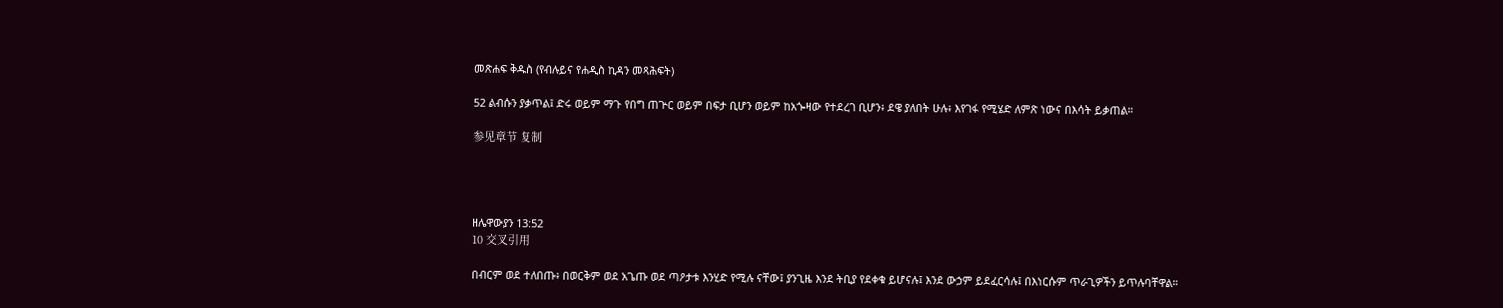መጽሐፍ ቅዱስ (የብሉይና የሐዲስ ኪዳን መጻሕፍት)

52 ልብሱን ያቃጥል፤ ድሩ ወይም ማጉ የበግ ጠጕር ወይም በፍታ ቢሆን ወይም ከአጐዛው የተደረገ ቢሆን፥ ደዌ ያለበት ሁሉ፥ እየገፋ የሚሄድ ለምጽ ነውና በእሳት ይቃጠል።

参见章节 复制




ዘሌዋውያን 13:52
10 交叉引用

በብርም ወደ ተለበጡ፥ በወርቅም ወደ አጌጡ ወደ ጣዖታቱ እንሂድ የሚሉ ናቸው፤ ያንጊዜ እንደ ትቢያ የደቀቁ ይሆናሉ፤ እንደ ውኃም ይደፈርሳሉ፤ በእነርሱም ጥራጊዎችን ይጥሉባቸዋል።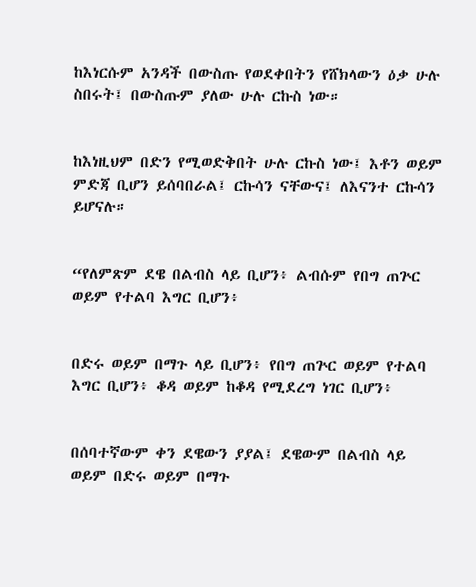ከእነርሱም አንዳች በውስጡ የወደቀበትን የሸክላውን ዕቃ ሁሉ ስበሩት፤ በውስጡም ያለው ሁሉ ርኩስ ነው።


ከእነዚህም በድን የሚወድቅበት ሁሉ ርኩስ ነው፤ እቶን ወይም ምድጃ ቢሆን ይሰባበራል፤ ርኩሳን ናቸውና፤ ለእናንተ ርኩሳን ይሆናሉ።


“የለምጽም ደዌ በልብስ ላይ ቢሆን፥ ልብሱም የበግ ጠጕር ወይም የተልባ እግር ቢሆን፥


በድሩ ወይም በማጉ ላይ ቢሆን፥ የበግ ጠጕር ወይም የተልባ እግር ቢሆን፥ ቆዳ ወይም ከቆዳ የሚደረግ ነገር ቢሆን፥


በሰባተኛውም ቀን ደዌውን ያያል፤ ደዌውም በልብስ ላይ ወይም በድሩ ወይም በማጉ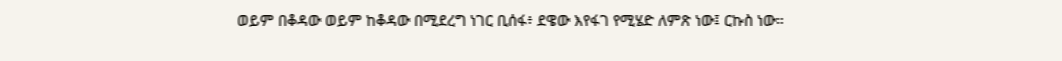ወይም በቆዳው ወይም ከቆዳው በሚደረግ ነገር ቢሰፋ፥ ደዌው እየፋገ የሚሄድ ለምጽ ነው፤ ርኩስ ነው።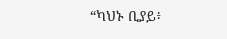“ካህኑ ቢያይ፥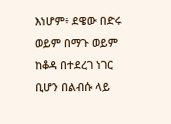እነሆም፥ ደዌው በድሩ ወይም በማጉ ወይም ከቆዳ በተደረገ ነገር ቢሆን በልብሱ ላይ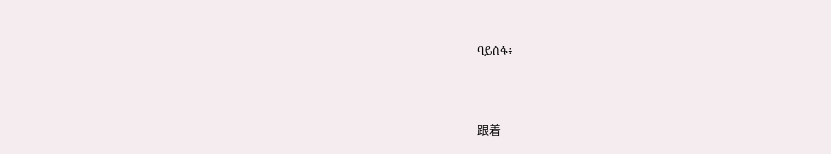ባይሰፋ፥


跟着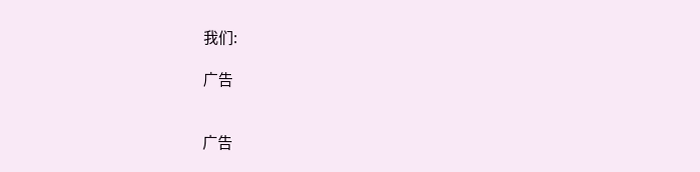我们:

广告


广告